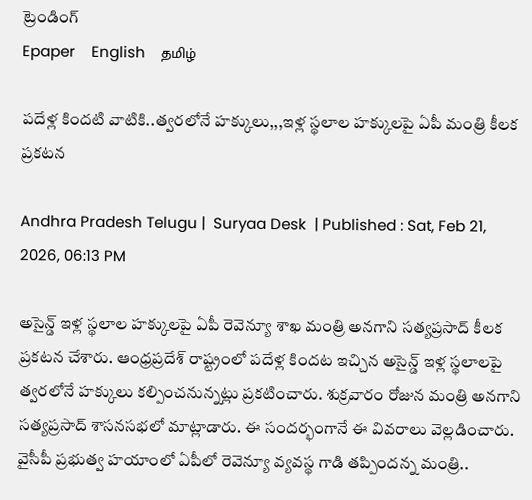ట్రెండింగ్
Epaper    English    தமிழ்

పదేళ్ల కిందటి వాటికి..త్వరలోనే హక్కులు,,,ఇళ్ల స్థలాల హక్కులపై ఏపీ మంత్రి కీలక ప్రకటన

Andhra Pradesh Telugu |  Suryaa Desk  | Published : Sat, Feb 21, 2026, 06:13 PM

అసైన్డ్ ఇళ్ల స్థలాల హక్కులపై ఏపీ రెవెన్యూ శాఖ మంత్రి అనగాని సత్యప్రసాద్ కీలక ప్రకటన చేశారు. ఆంధ్రప్రదేశ్ రాష్ట్రంలో పదేళ్ల కిందట ఇచ్చిన అసైన్డ్ ఇళ్ల స్థలాలపై త్వరలోనే హక్కులు కల్పించనున్నట్లు ప్రకటించారు. శుక్రవారం రోజున మంత్రి అనగాని సత్యప్రసాద్ శాసనసభలో మాట్లాడారు. ఈ సందర్భంగానే ఈ వివరాలు వెల్లడించారు. వైసీపీ ప్రభుత్వ హయాంలో ఏపీలో రెవెన్యూ వ్యవస్థ గాడి తప్పిందన్న మంత్రి..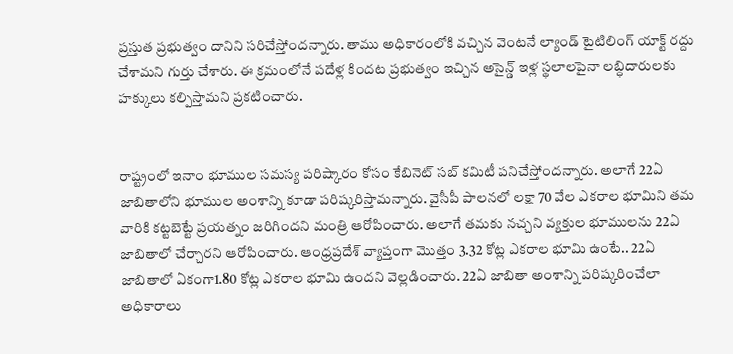ప్రస్తుత ప్రభుత్వం దానిని సరిచేస్తోందన్నారు. తాము అధికారంలోకి వచ్చిన వెంటనే ల్యాండ్ టైటిలింగ్ యాక్ట్ రద్దు చేశామని గుర్తు చేశారు. ఈ క్రమంలోనే పదేళ్ల కిందట ప్రభుత్వం ఇచ్చిన అసైన్డ్ ఇళ్ల స్థలాలపైనా లబ్ధిదారులకు హక్కులు కల్పిస్తామని ప్రకటించారు.


రాష్ట్రంలో ఇనాం భూముల సమస్య పరిష్కారం కోసం కేబినెట్ సబ్ కమిటీ పనిచేస్తోందన్నారు. అలాగే 22ఏ జాబితాలోని భూముల అంశాన్ని కూడా పరిష్కరిస్తామన్నారు. వైసీపీ పాలనలో లక్షా 70 వేల ఎకరాల భూమిని తమ వారికి కట్టబెట్టే ప్రయత్నం జరిగిందని మంత్రి ఆరోపించారు. అలాగే తమకు నచ్చని వ్యక్తుల భూములను 22ఏ జాబితాలో చేర్చారని ఆరోపించారు. ఆంధ్రప్రదేశ్ వ్యాప్తంగా మొత్తం 3.32 కోట్ల ఎకరాల భూమి ఉంటే.. 22ఏ జాబితాలో ఏకంగా1.80 కోట్ల ఎకరాల భూమి ఉందని వెల్లడించారు. 22ఏ జాబితా అంశాన్ని పరిష్కరించేలా అధికారాలు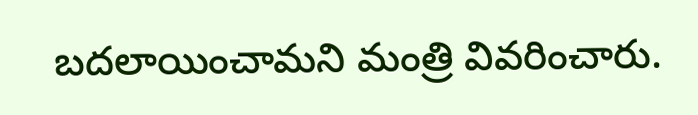బదలాయించామని మంత్రి వివరించారు.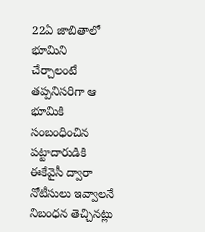22ఏ జాబితాలో భూమిని చేర్చాలంటే తప్పనిసరిగా ఆ భూమికి సంబంధించిన పట్టాదారుడికి ఈకేవైసీ ద్వారా నోటీసులు ఇవ్వాలనే నిబంధన తెచ్చినట్లు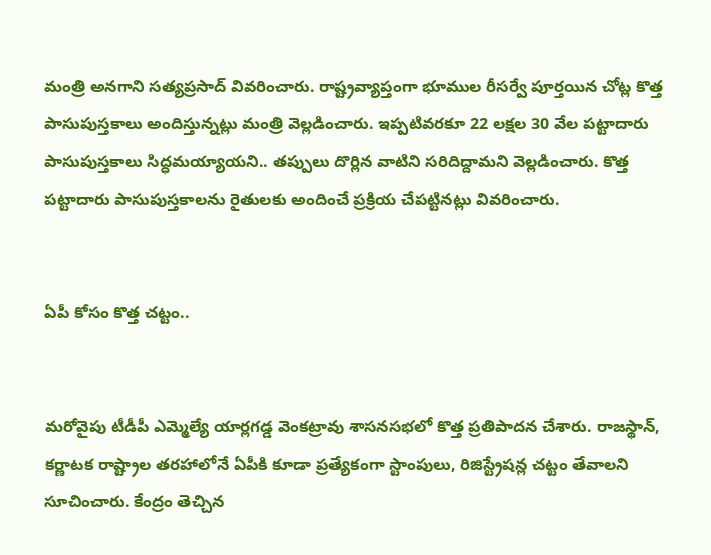మంత్రి అనగాని సత్యప్రసాద్ వివరించారు. రాష్ట్రవ్యాప్తంగా భూముల రీసర్వే పూర్తయిన చోట్ల కొత్త పాసుపుస్తకాలు అందిస్తున్నట్లు మంత్రి వెల్లడించారు. ఇప్పటివరకూ 22 లక్షల 30 వేల పట్టాదారు పాసుపుస్తకాలు సిద్ధమయ్యాయని.. తప్పులు దొర్లిన వాటిని సరిదిద్దామని వెల్లడించారు. కొత్త పట్టాదారు పాసుపుస్తకాలను రైతులకు అందించే ప్రక్రియ చేపట్టినట్లు వివరించారు.


ఏపీ కోసం కొత్త చట్టం..


మరోవైపు టీడీపీ ఎమ్మెల్యే యార్లగడ్డ వెంకట్రావు శాసనసభలో కొత్త ప్రతిపాదన చేశారు. రాజస్థాన్, కర్ణాటక రాష్ట్రాల తరహాలోనే ఏపీకి కూడా ప్రత్యేకంగా స్టాంపులు, రిజిస్ట్రేషన్ల చట్టం తేవాలని సూచించారు. కేంద్రం తెచ్చిన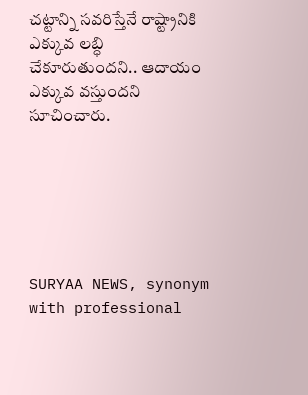చట్టాన్ని సవరిస్తేనే రాష్ట్రానికి ఎక్కువ లబ్ధి చేకూరుతుందని.. ఆదాయం ఎక్కువ వస్తుందని సూచించారు.






SURYAA NEWS, synonym with professional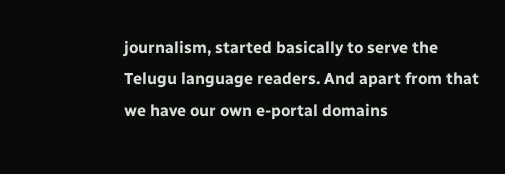journalism, started basically to serve the Telugu language readers. And apart from that we have our own e-portal domains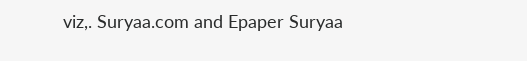viz,. Suryaa.com and Epaper Suryaa